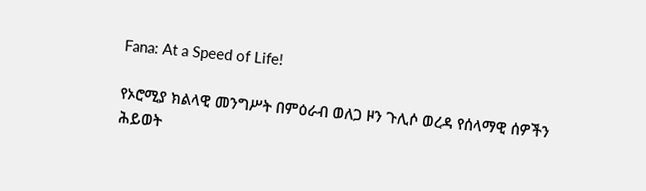Fana: At a Speed of Life!

የኦሮሚያ ክልላዊ መንግሥት በምዕራብ ወለጋ ዞን ጉሊሶ ወረዳ የሰላማዊ ሰዎችን ሕይወት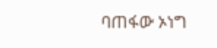ባጠፋው ኦነግ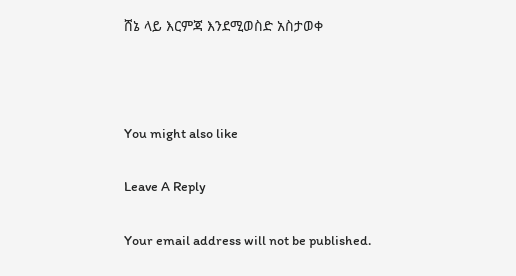ሸኔ ላይ እርምጃ እንደሚወስድ አስታወቀ



You might also like

Leave A Reply

Your email address will not be published.